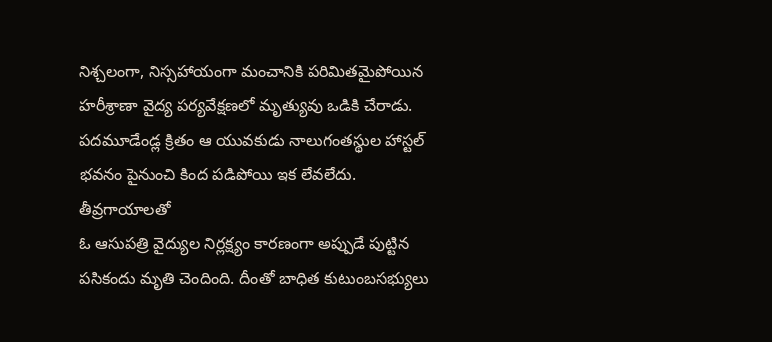నిశ్చలంగా, నిస్సహాయంగా మంచానికి పరిమితమైపోయిన హరీశ్రాణా వైద్య పర్యవేక్షణలో మృత్యువు ఒడికి చేరాడు. పదమూడేండ్ల క్రితం ఆ యువకుడు నాలుగంతస్థుల హాస్టల్ భవనం పైనుంచి కింద పడిపోయి ఇక లేవలేదు. తీవ్రగాయాలతో
ఓ ఆసుపత్రి వైద్యుల నిర్లక్ష్యం కారణంగా అప్పుడే పుట్టిన పసికందు మృతి చెందింది. దీంతో బాధిత కుటుంబసభ్యులు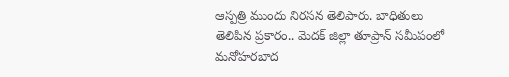ఆస్పత్రి ముందు నిరసన తెలిపారు. బాధితులు తెలిపిన ప్రకారం.. మెదక్ జిల్లా తూప్రాన్ సమీపంలో మనోహరబాద